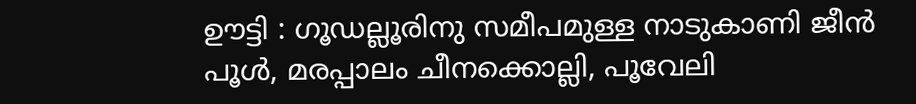ഊട്ടി : ഗൂഡല്ലൂരിനു സമീപമുള്ള നാടുകാണി ജീൻ പൂൾ, മരപ്പാലം ചീനക്കൊല്ലി, പൂവേലി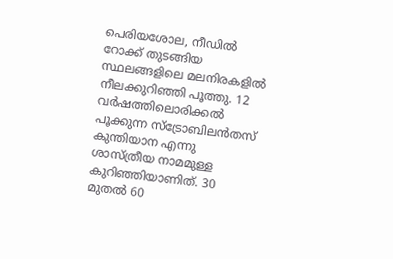പെരിയശോല, നീഡിൽ റോക്ക് തുടങ്ങിയ സ്ഥലങ്ങളിലെ മലനിരകളിൽ നീലക്കുറിഞ്ഞി പൂത്തു. 12 വർഷത്തിലൊരിക്കൽ പൂക്കുന്ന സ്ട്രോബിലൻതസ് കുന്തിയാന എന്നു ശാസ്ത്രീയ നാമമുള്ള കുറിഞ്ഞിയാണിത്. 30 മുതൽ 60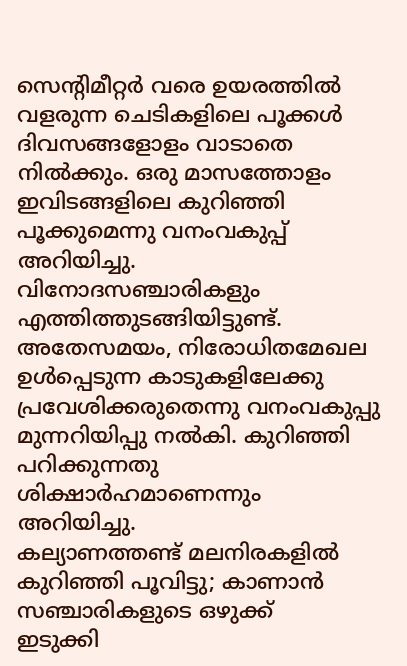സെന്റിമീറ്റർ വരെ ഉയരത്തിൽ വളരുന്ന ചെടികളിലെ പൂക്കൾ ദിവസങ്ങളോളം വാടാതെ നിൽക്കും. ഒരു മാസത്തോളം ഇവിടങ്ങളിലെ കുറിഞ്ഞി പൂക്കുമെന്നു വനംവകുപ്പ് അറിയിച്ചു. വിനോദസഞ്ചാരികളും എത്തിത്തുടങ്ങിയിട്ടുണ്ട്. അതേസമയം, നിരോധിതമേഖല ഉൾപ്പെടുന്ന കാടുകളിലേക്കു പ്രവേശിക്കരുതെന്നു വനംവകുപ്പു മുന്നറിയിപ്പു നൽകി. കുറിഞ്ഞി പറിക്കുന്നതു ശിക്ഷാർഹമാണെന്നും അറിയിച്ചു.
കല്യാണത്തണ്ട് മലനിരകളിൽ കുറിഞ്ഞി പൂവിട്ടു; കാണാൻ സഞ്ചാരികളുടെ ഒഴുക്ക്
ഇടുക്കി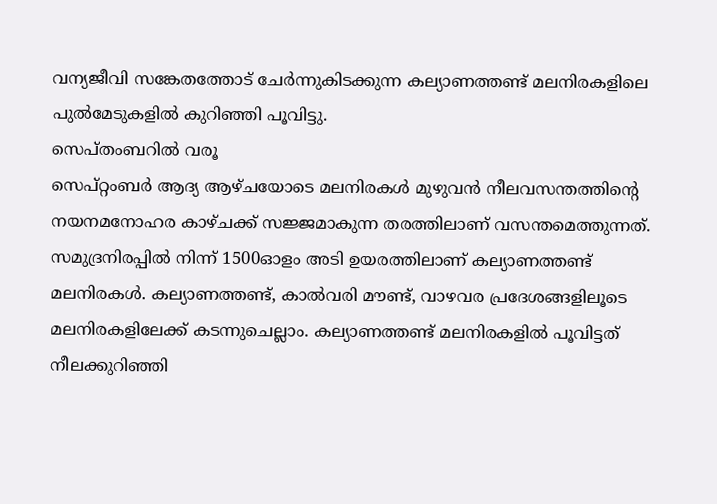വന്യജീവി സങ്കേതത്തോട് ചേർന്നുകിടക്കുന്ന കല്യാണത്തണ്ട് മലനിരകളിലെ പുൽമേടുകളിൽ കുറിഞ്ഞി പൂവിട്ടു.
സെപ്തംബറിൽ വരൂ
സെപ്റ്റംബർ ആദ്യ ആഴ്ചയോടെ മലനിരകൾ മുഴുവൻ നീലവസന്തത്തിന്റെ നയനമനോഹര കാഴ്ചക്ക് സജ്ജമാകുന്ന തരത്തിലാണ് വസന്തമെത്തുന്നത്.
സമുദ്രനിരപ്പിൽ നിന്ന് 1500ഓളം അടി ഉയരത്തിലാണ് കല്യാണത്തണ്ട് മലനിരകൾ. കല്യാണത്തണ്ട്, കാൽവരി മൗണ്ട്, വാഴവര പ്രദേശങ്ങളിലൂടെ മലനിരകളിലേക്ക് കടന്നുചെല്ലാം. കല്യാണത്തണ്ട് മലനിരകളിൽ പൂവിട്ടത് നീലക്കുറിഞ്ഞി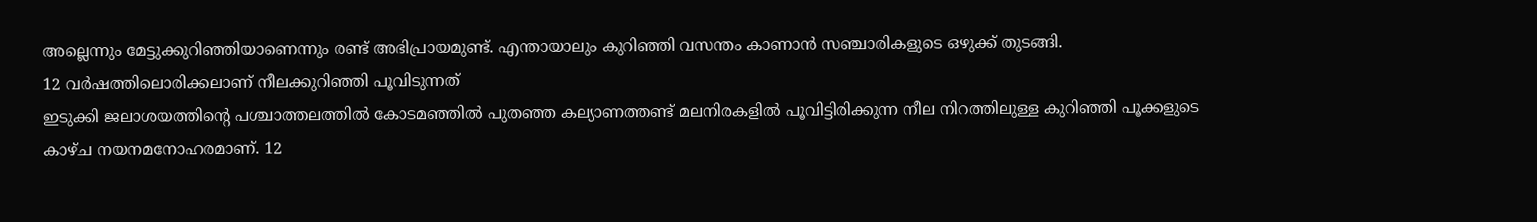അല്ലെന്നും മേട്ടുക്കുറിഞ്ഞിയാണെന്നും രണ്ട് അഭിപ്രായമുണ്ട്. എന്തായാലും കുറിഞ്ഞി വസന്തം കാണാൻ സഞ്ചാരികളുടെ ഒഴുക്ക് തുടങ്ങി.
12 വർഷത്തിലൊരിക്കലാണ് നീലക്കുറിഞ്ഞി പൂവിടുന്നത്
ഇടുക്കി ജലാശയത്തിന്റെ പശ്ചാത്തലത്തിൽ കോടമഞ്ഞിൽ പുതഞ്ഞ കല്യാണത്തണ്ട് മലനിരകളിൽ പൂവിട്ടിരിക്കുന്ന നീല നിറത്തിലുള്ള കുറിഞ്ഞി പൂക്കളുടെ കാഴ്ച നയനമനോഹരമാണ്. 12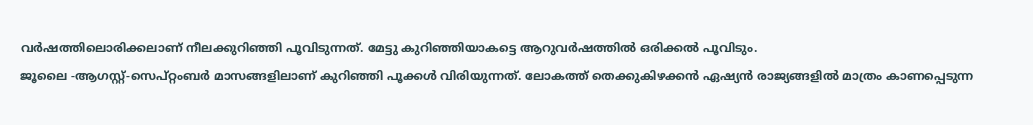വർഷത്തിലൊരിക്കലാണ് നീലക്കുറിഞ്ഞി പൂവിടുന്നത്. മേട്ടു കുറിഞ്ഞിയാകട്ടെ ആറുവർഷത്തിൽ ഒരിക്കൽ പൂവിടും.
ജൂലൈ -ആഗസ്റ്റ്-സെപ്റ്റംബർ മാസങ്ങളിലാണ് കുറിഞ്ഞി പൂക്കൾ വിരിയുന്നത്. ലോകത്ത് തെക്കുകിഴക്കൻ ഏഷ്യൻ രാജ്യങ്ങളിൽ മാത്രം കാണപ്പെടുന്ന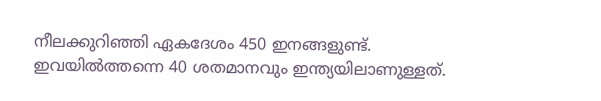നീലക്കുറിഞ്ഞി ഏകദേശം 450 ഇനങ്ങളുണ്ട്.
ഇവയിൽത്തന്നെ 40 ശതമാനവും ഇന്ത്യയിലാണുള്ളത്.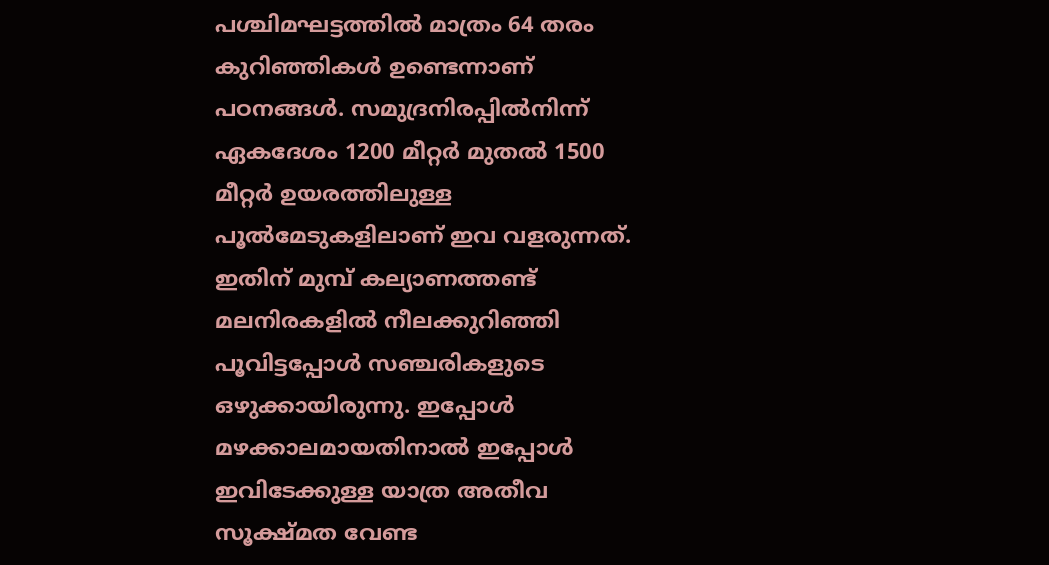പശ്ചിമഘട്ടത്തിൽ മാത്രം 64 തരം കുറിഞ്ഞികൾ ഉണ്ടെന്നാണ് പഠനങ്ങൾ. സമുദ്രനിരപ്പിൽനിന്ന് ഏകദേശം 1200 മീറ്റർ മുതൽ 1500 മീറ്റർ ഉയരത്തിലുള്ള പൂൽമേടുകളിലാണ് ഇവ വളരുന്നത്. ഇതിന് മുമ്പ് കല്യാണത്തണ്ട് മലനിരകളിൽ നീലക്കുറിഞ്ഞി പൂവിട്ടപ്പോൾ സഞ്ചരികളുടെ ഒഴുക്കായിരുന്നു. ഇപ്പോൾ മഴക്കാലമായതിനാൽ ഇപ്പോൾ ഇവിടേക്കുള്ള യാത്ര അതീവ സൂക്ഷ്മത വേണ്ട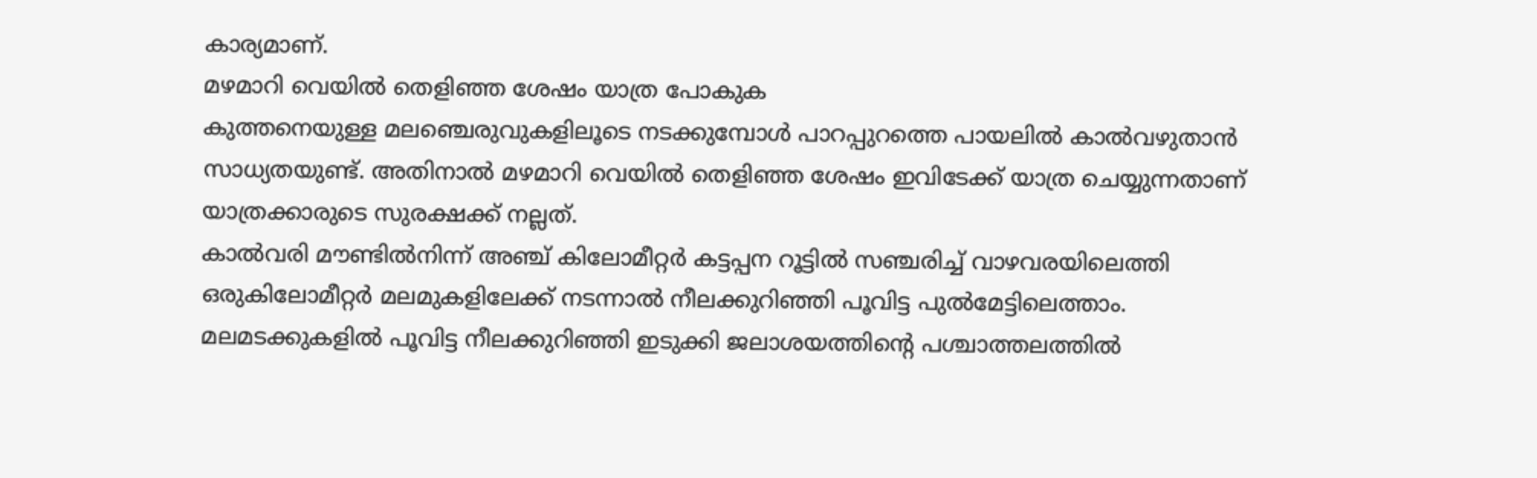കാര്യമാണ്.
മഴമാറി വെയിൽ തെളിഞ്ഞ ശേഷം യാത്ര പോകുക
കുത്തനെയുള്ള മലഞ്ചെരുവുകളിലൂടെ നടക്കുമ്പോൾ പാറപ്പുറത്തെ പായലിൽ കാൽവഴുതാൻ സാധ്യതയുണ്ട്. അതിനാൽ മഴമാറി വെയിൽ തെളിഞ്ഞ ശേഷം ഇവിടേക്ക് യാത്ര ചെയ്യുന്നതാണ് യാത്രക്കാരുടെ സുരക്ഷക്ക് നല്ലത്.
കാൽവരി മൗണ്ടിൽനിന്ന് അഞ്ച് കിലോമീറ്റർ കട്ടപ്പന റൂട്ടിൽ സഞ്ചരിച്ച് വാഴവരയിലെത്തി ഒരുകിലോമീറ്റർ മലമുകളിലേക്ക് നടന്നാൽ നീലക്കുറിഞ്ഞി പൂവിട്ട പുൽമേട്ടിലെത്താം.
മലമടക്കുകളിൽ പൂവിട്ട നീലക്കുറിഞ്ഞി ഇടുക്കി ജലാശയത്തിന്റെ പശ്ചാത്തലത്തിൽ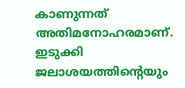കാണുന്നത് അതിമനോഹരമാണ്. ഇടുക്കി ജലാശയത്തിന്റെയും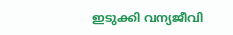ഇടുക്കി വന്യജീവി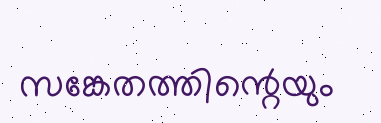സങ്കേതത്തിന്റെയും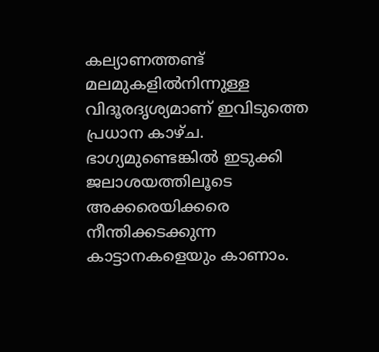കല്യാണത്തണ്ട് മലമുകളിൽനിന്നുള്ള വിദൂരദൃശ്യമാണ് ഇവിടുത്തെ പ്രധാന കാഴ്ച. ഭാഗ്യമുണ്ടെങ്കിൽ ഇടുക്കി ജലാശയത്തിലൂടെ അക്കരെയിക്കരെ നീന്തിക്കടക്കുന്ന കാട്ടാനകളെയും കാണാം.